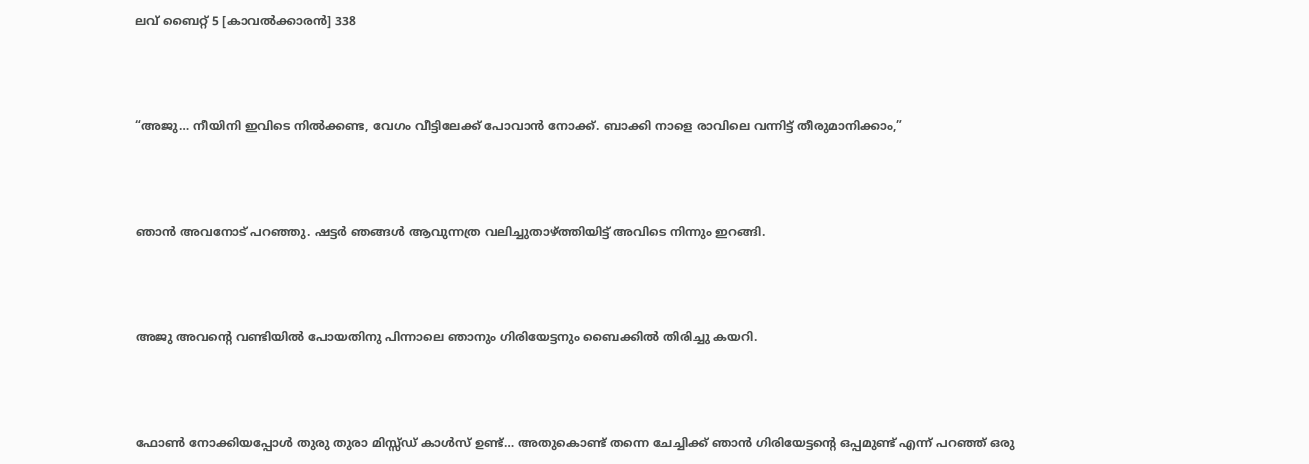ലവ് ബൈറ്റ് 5 [കാവൽക്കാരൻ] 338



“അജു… നീയിനി ഇവിടെ നിൽക്കണ്ട, വേഗം വീട്ടിലേക്ക് പോവാൻ നോക്ക്. ബാക്കി നാളെ രാവിലെ വന്നിട്ട് തീരുമാനിക്കാം,”



ഞാൻ അവനോട് പറഞ്ഞു. ഷട്ടർ ഞങ്ങൾ ആവുന്നത്ര വലിച്ചുതാഴ്ത്തിയിട്ട് അവിടെ നിന്നും ഇറങ്ങി.



അജു അവന്റെ വണ്ടിയിൽ പോയതിനു പിന്നാലെ ഞാനും ഗിരിയേട്ടനും ബൈക്കിൽ തിരിച്ചു കയറി.



ഫോൺ നോക്കിയപ്പോൾ തുരു തുരാ മിസ്സ്ഡ് കാൾസ് ഉണ്ട്… അതുകൊണ്ട് തന്നെ ചേച്ചിക്ക് ഞാൻ ഗിരിയേട്ടന്റെ ഒപ്പമുണ്ട് എന്ന് പറഞ്ഞ് ഒരു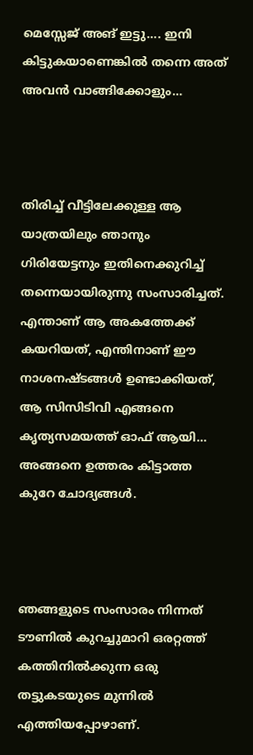മെസ്സേജ് അങ് ഇട്ടു…. ഇനി കിട്ടുകയാണെങ്കിൽ തന്നെ അത് അവൻ വാങ്ങിക്കോളും…



തിരിച്ച് വീട്ടിലേക്കുള്ള ആ യാത്രയിലും ഞാനും ഗിരിയേട്ടനും ഇതിനെക്കുറിച്ച് തന്നെയായിരുന്നു സംസാരിച്ചത്. എന്താണ് ആ അകത്തേക്ക് കയറിയത്, എന്തിനാണ് ഈ നാശനഷ്ടങ്ങൾ ഉണ്ടാക്കിയത്, ആ സിസിടിവി എങ്ങനെ കൃത്യസമയത്ത് ഓഫ് ആയി… അങ്ങനെ ഉത്തരം കിട്ടാത്ത കുറേ ചോദ്യങ്ങൾ.



ഞങ്ങളുടെ സംസാരം നിന്നത് ടൗണിൽ കുറച്ചുമാറി ഒരറ്റത്ത് കത്തിനിൽക്കുന്ന ഒരു തട്ടുകടയുടെ മുന്നിൽ എത്തിയപ്പോഴാണ്.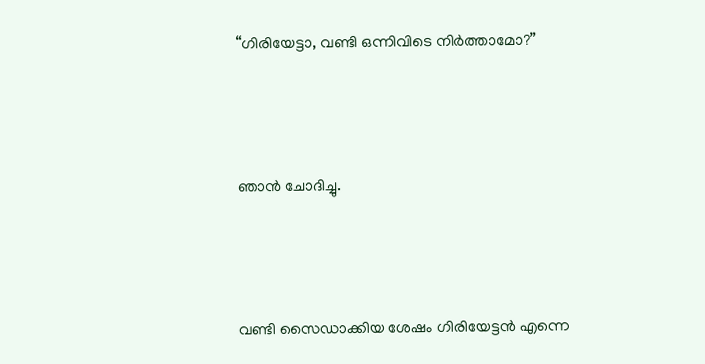“ഗിരിയേട്ടാ, വണ്ടി ഒന്നിവിടെ നിർത്താമോ?”



ഞാൻ ചോദിച്ചു.



വണ്ടി സൈഡാക്കിയ ശേഷം ഗിരിയേട്ടൻ എന്നെ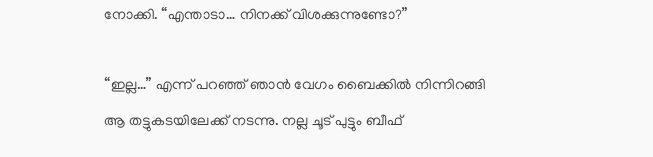നോക്കി. “എന്താടാ… നിനക്ക് വിശക്കുന്നുണ്ടോ?”

“ഇല്ല…” എന്ന് പറഞ്ഞ് ഞാൻ വേഗം ബൈക്കിൽ നിന്നിറങ്ങി ആ തട്ടുകടയിലേക്ക് നടന്നു. നല്ല ചൂട് പുട്ടും ബീഫ്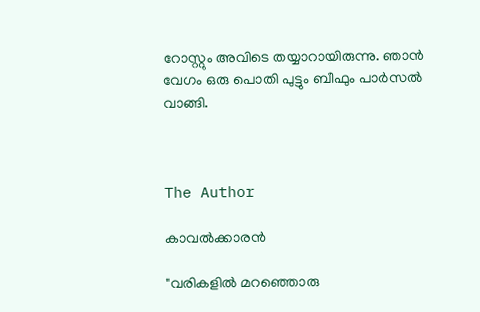റോസ്റ്റും അവിടെ തയ്യാറായിരുന്നു. ഞാൻ വേഗം ഒരു പൊതി പുട്ടും ബീഫും പാർസൽ വാങ്ങി.



The Author

കാവൽക്കാരൻ

"വരികളിൽ മറഞ്ഞൊരു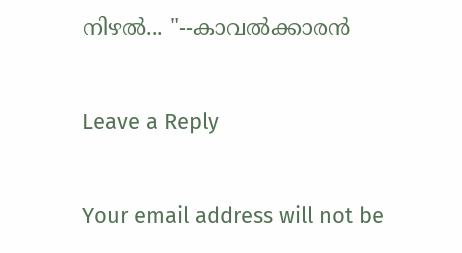നിഴൽ... "--കാവൽക്കാരൻ

Leave a Reply

Your email address will not be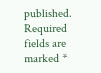published. Required fields are marked *